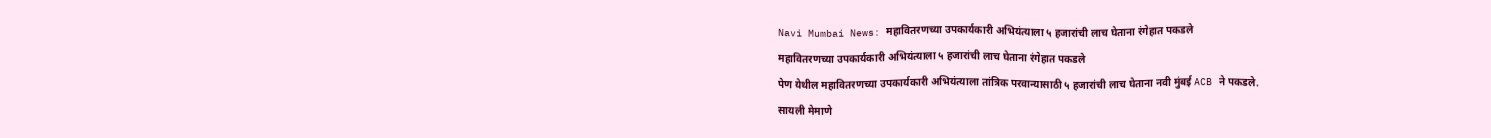Navi Mumbai News: महावितरणच्या उपकार्यकारी अभियंत्याला ५ हजारांची लाच घेताना रंगेहात पकडले
महावितरणच्या उपकार्यकारी अभियंत्याला ५ हजारांची लाच घेताना रंगेहात पकडले
पेण येथील महावितरणच्या उपकार्यकारी अभियंत्याला तांत्रिक परवान्यासाठी ५ हजारांची लाच घेताना नवी मुंबई ACB ने पकडले.
सायली मेमाणे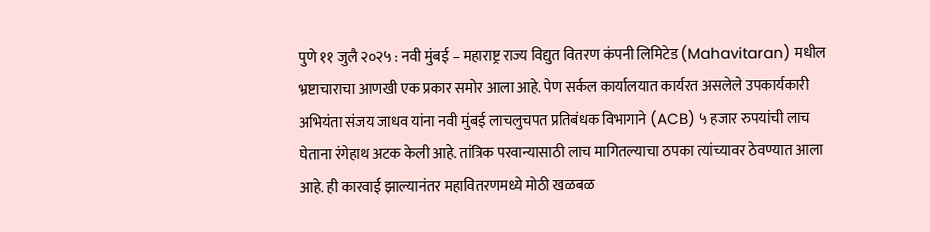पुणे ११ जुलै २०२५ : नवी मुंबई – महाराष्ट्र राज्य विद्युत वितरण कंपनी लिमिटेड (Mahavitaran) मधील भ्रष्टाचाराचा आणखी एक प्रकार समोर आला आहे. पेण सर्कल कार्यालयात कार्यरत असलेले उपकार्यकारी अभियंता संजय जाधव यांना नवी मुंबई लाचलुचपत प्रतिबंधक विभागाने (ACB) ५ हजार रुपयांची लाच घेताना रंगेहाथ अटक केली आहे. तांत्रिक परवान्यासाठी लाच मागितल्याचा ठपका त्यांच्यावर ठेवण्यात आला आहे. ही कारवाई झाल्यानंतर महावितरणमध्ये मोठी खळबळ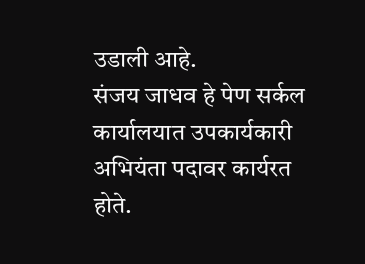उडाली आहे.
संजय जाधव हे पेण सर्कल कार्यालयात उपकार्यकारी अभियंता पदावर कार्यरत होते.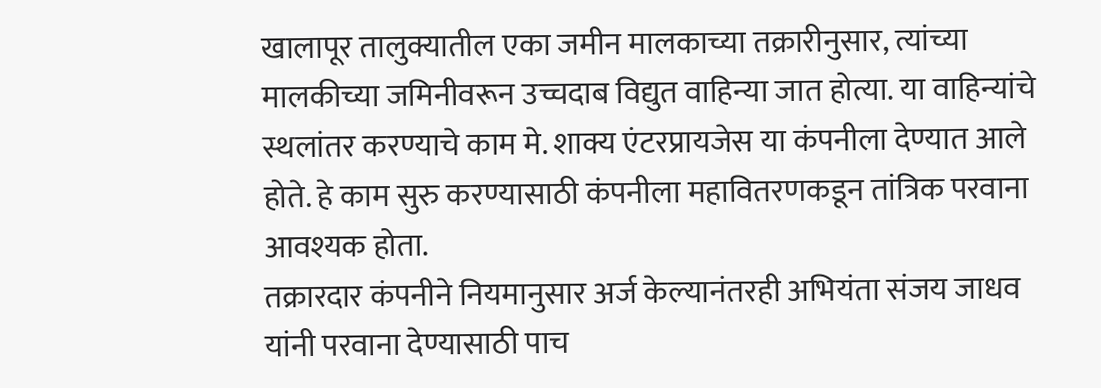खालापूर तालुक्यातील एका जमीन मालकाच्या तक्रारीनुसार, त्यांच्या मालकीच्या जमिनीवरून उच्चदाब विद्युत वाहिन्या जात होत्या. या वाहिन्यांचे स्थलांतर करण्याचे काम मे. शाक्य एंटरप्रायजेस या कंपनीला देण्यात आले होते. हे काम सुरु करण्यासाठी कंपनीला महावितरणकडून तांत्रिक परवाना आवश्यक होता.
तक्रारदार कंपनीने नियमानुसार अर्ज केल्यानंतरही अभियंता संजय जाधव यांनी परवाना देण्यासाठी पाच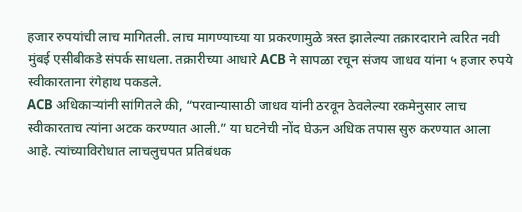हजार रुपयांची लाच मागितली. लाच मागण्याच्या या प्रकरणामुळे त्रस्त झालेल्या तक्रारदाराने त्वरित नवी मुंबई एसीबीकडे संपर्क साधला. तक्रारीच्या आधारे ACB ने सापळा रचून संजय जाधव यांना ५ हजार रुपये स्वीकारताना रंगेहाथ पकडले.
ACB अधिकाऱ्यांनी सांगितले की, “परवान्यासाठी जाधव यांनी ठरवून ठेवलेल्या रकमेनुसार लाच स्वीकारताच त्यांना अटक करण्यात आली.” या घटनेची नोंद घेऊन अधिक तपास सुरु करण्यात आला आहे. त्यांच्याविरोधात लाचलुचपत प्रतिबंधक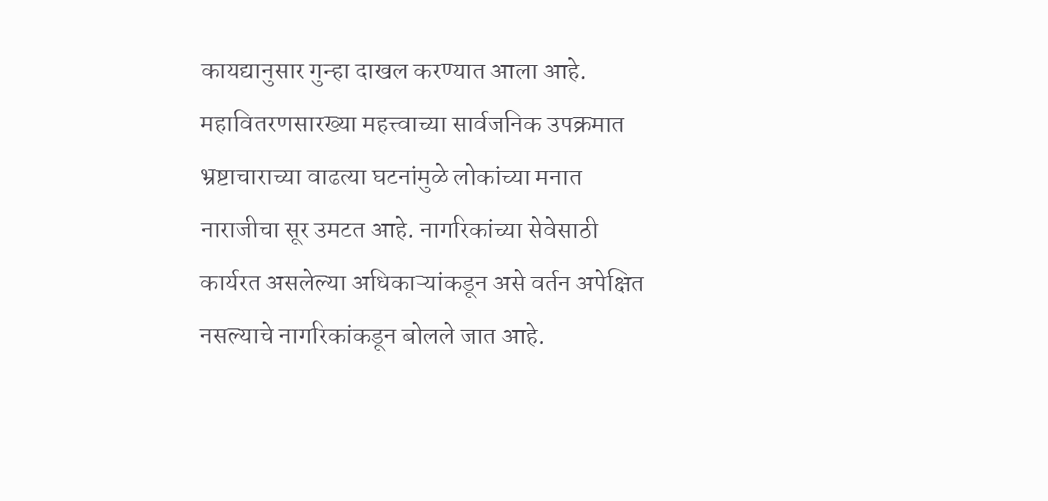कायद्यानुसार गुन्हा दाखल करण्यात आला आहे.
महावितरणसारख्या महत्त्वाच्या सार्वजनिक उपक्रमात भ्रष्टाचाराच्या वाढत्या घटनांमुळे लोकांच्या मनात नाराजीचा सूर उमटत आहे. नागरिकांच्या सेवेसाठी कार्यरत असलेल्या अधिकाऱ्यांकडून असे वर्तन अपेक्षित नसल्याचे नागरिकांकडून बोलले जात आहे.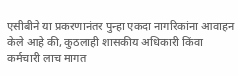एसीबीने या प्रकरणानंतर पुन्हा एकदा नागरिकांना आवाहन केले आहे की, कुठलाही शासकीय अधिकारी किंवा कर्मचारी लाच मागत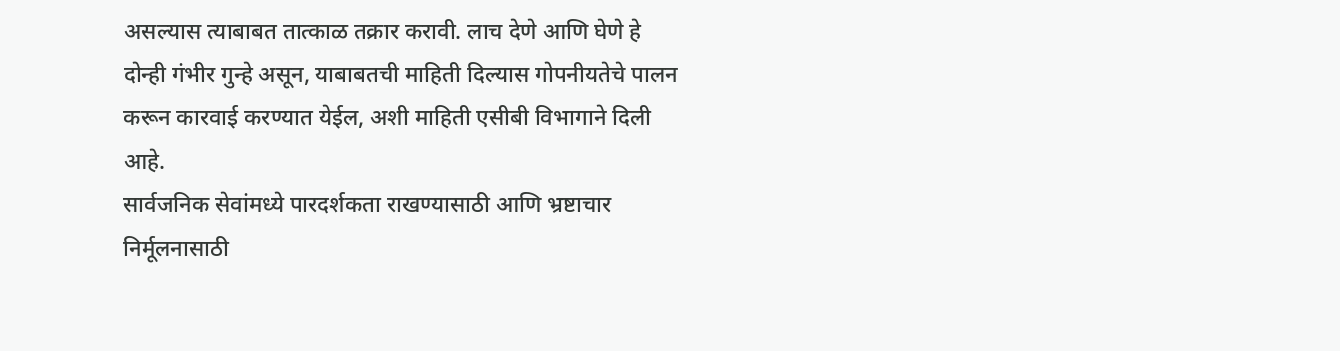असल्यास त्याबाबत तात्काळ तक्रार करावी. लाच देणे आणि घेणे हे दोन्ही गंभीर गुन्हे असून, याबाबतची माहिती दिल्यास गोपनीयतेचे पालन करून कारवाई करण्यात येईल, अशी माहिती एसीबी विभागाने दिली आहे.
सार्वजनिक सेवांमध्ये पारदर्शकता राखण्यासाठी आणि भ्रष्टाचार निर्मूलनासाठी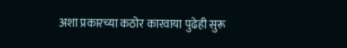अशा प्रकारच्या कठोर कारवाया पुढेही सुरू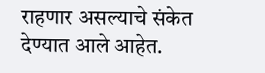राहणार असल्याचे संकेत देण्यात आले आहेत.